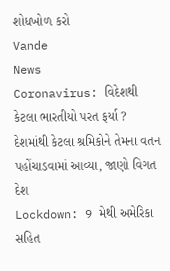શોધખોળ કરો
Vande
News
Coronavirus: વિદેશથી કેટલા ભારતીયો પરત ફર્યા ? દેશમાંથી કેટલા શ્રમિકોને તેમના વતન પહોંચાડવામાં આવ્યા, જાણો વિગત
દેશ
Lockdown: 9 મેથી અમેરિકા સહિત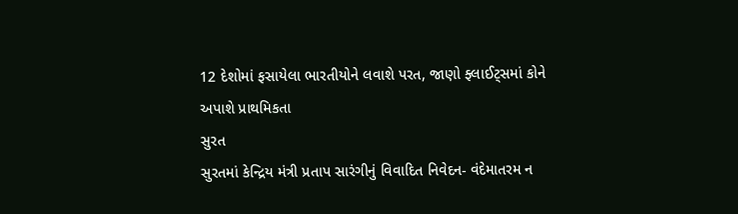12 દેશોમાં ફસાયેલા ભારતીયોને લવાશે પરત, જાણો ફ્લાઈટ્સમાં કોને અપાશે પ્રાથમિકતા
સુરત
સુરતમાં કેન્દ્રિય મંત્રી પ્રતાપ સારંગીનું વિવાદિત નિવેદન- વંદેમાતરમ ન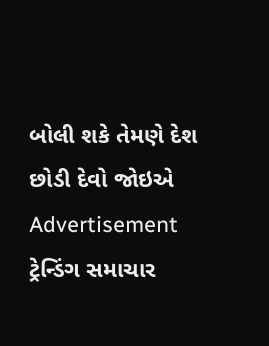બોલી શકે તેમણે દેશ છોડી દેવો જોઇએ
Advertisement
ટ્રેન્ડિંગ સમાચાર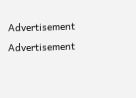Advertisement
Advertisement